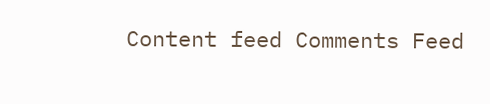Content feed Comments Feed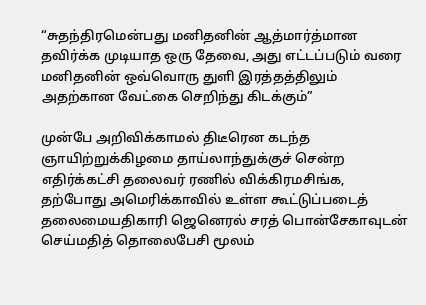“சுதந்திரமென்பது மனிதனின் ஆத்மார்த்மான தவிர்க்க முடியாத ஒரு தேவை, அது எட்டப்படும் வரை மனிதனின் ஒவ்வொரு துளி இரத்தத்திலும் அதற்கான வேட்கை செறிந்து கிடக்கும்”

முன்பே அறிவிக்காமல் திடீரென கடந்த ஞாயிற்றுக்கிழமை தாய்லாந்துக்குச் சென்ற எதிர்க்கட்சி தலைவர் ரணில் விக்கிரமசிங்க, தற்போது அமெரிக்காவில் உள்ள கூட்டுப்படைத் தலைமையதிகாரி ஜெனெரல் சரத் பொன்சேகாவுடன் செய்மதித் தொலைபேசி மூலம்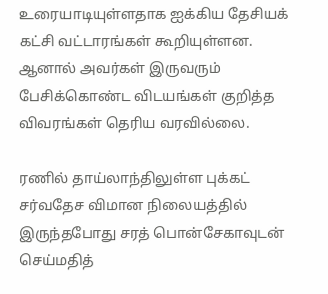உரையாடியுள்ளதாக ஐக்கிய தேசியக் கட்சி வட்டாரங்கள் கூறியுள்ளன. ஆனால் அவர்கள் இருவரும் பேசிக்கொண்ட விடயங்கள் குறித்த விவரங்கள் தெரிய வரவில்லை.

ரணில் தாய்லாந்திலுள்ள புக்கட் சர்வதேச விமான நிலையத்தில் இருந்தபோது சரத் பொன்சேகாவுடன் செய்மதித்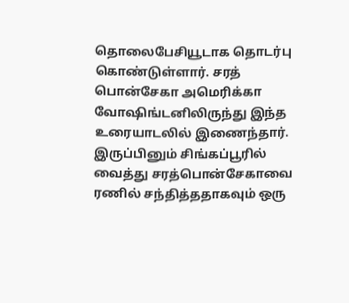தொலைபேசியூடாக தொடர்பு கொண்டுள்ளார். சரத் பொன்சேகா அமெரிக்கா வோஷிங்டனிலிருந்து இந்த உரையாடலில் இணைந்தார். இருப்பினும் சிங்கப்பூரில் வைத்து சரத்பொன்சேகாவை ரணில் சந்தித்ததாகவும் ஒரு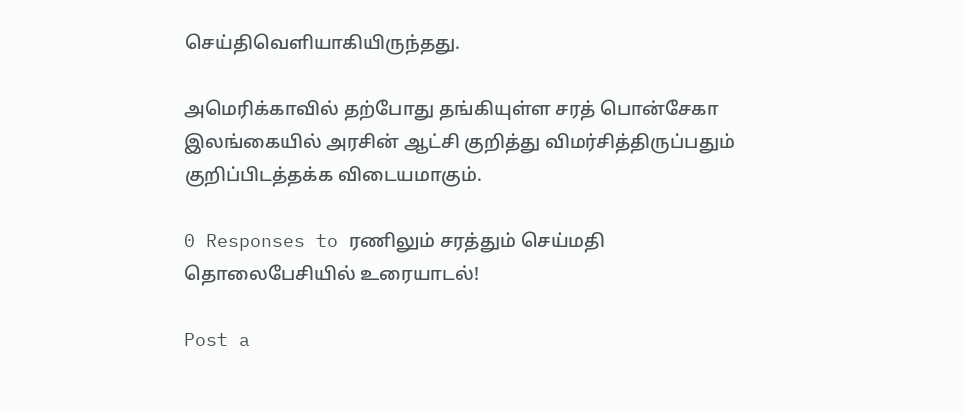செய்திவெளியாகியிருந்தது.

அமெரிக்காவில் தற்போது தங்கியுள்ள சரத் பொன்சேகா இலங்கையில் அரசின் ஆட்சி குறித்து விமர்சித்திருப்பதும் குறிப்பிடத்தக்க விடையமாகும்.

0 Responses to ரணிலும் சரத்தும் செய்மதி தொலைபேசியில் உரையாடல்!

Post a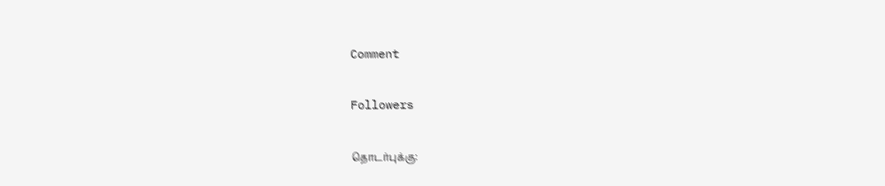Comment

Followers

தொடர்புக்கு: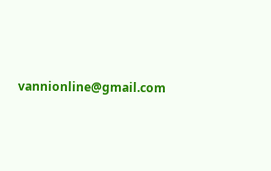vannionline@gmail.com